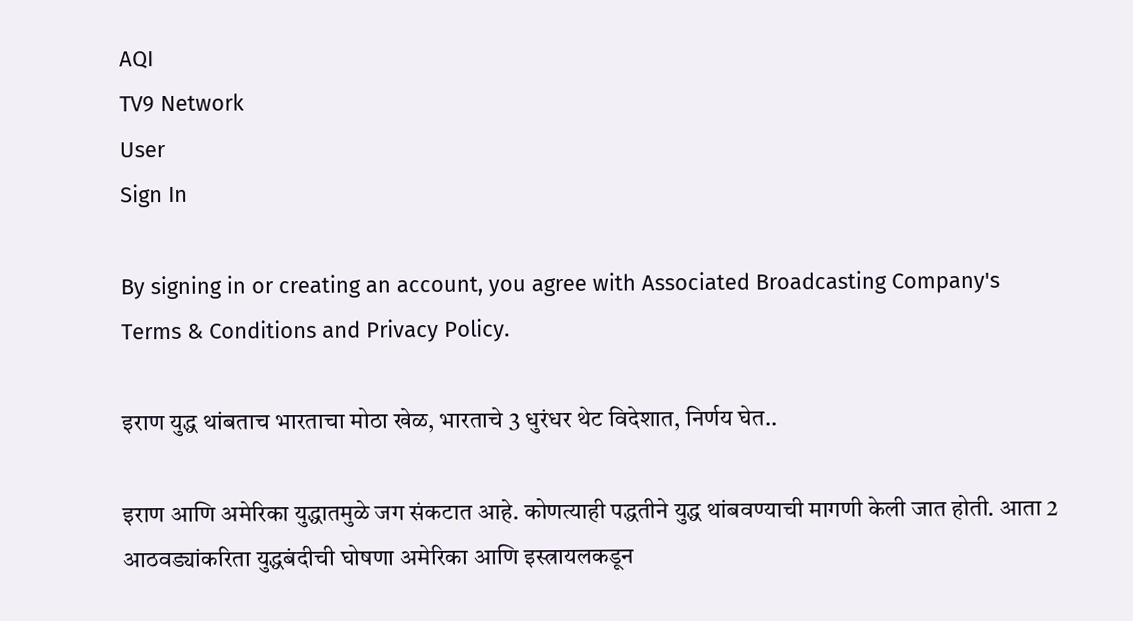AQI
TV9 Network
User
Sign In

By signing in or creating an account, you agree with Associated Broadcasting Company's Terms & Conditions and Privacy Policy.

इराण युद्ध थांबताच भारताचा मोठा खेळ, भारताचे 3 धुरंधर थेट विदेशात, निर्णय घेत..

इराण आणि अमेरिका युद्धातमुळे जग संकटात आहे. कोणत्याही पद्धतीने युद्ध थांबवण्याची मागणी केली जात होती. आता 2 आठवड्यांकरिता युद्धबंदीची घोषणा अमेरिका आणि इस्त्रायलकडून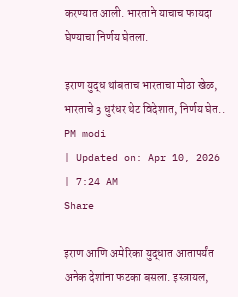करण्यात आली. भारताने याचाच फायदा घेण्याचा निर्णय घेतला.

इराण युद्ध थांबताच भारताचा मोठा खेळ, भारताचे 3 धुरंधर थेट विदेशात, निर्णय घेत..
PM modi
| Updated on: Apr 10, 2026 | 7:24 AM
Share

इराण आणि अमेरिका युद्धात आतापर्यंत अनेक देशांना फटका बसला. इस्त्रायल,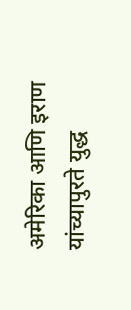अमेरिका आणि इराण यांच्यापुरते युद्ध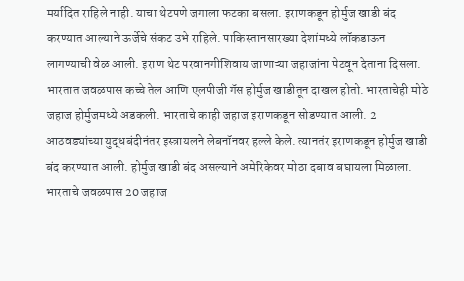मर्यादित राहिले नाही. याचा थेटपणे जगाला फटका बसला. इराणकडून होर्मुज खाडी बंद करण्यात आल्याने ऊर्जेचे संकट उभे राहिले. पाकिस्तानसारख्या देशांमध्ये लॉकडाऊन लागण्याची वेळ आली. इराण थेट परवानगीशिवाय जाणाऱ्या जहाजांना पेटवून देताना दिसला. भारतात जवळपास कच्चे तेल आणि एलपीजी गॅस होर्मुज खाडीतून दाखल होतो. भारताचेही मोठे जहाज होर्मुजमध्ये अडकली. भारताचे काही जहाज इराणकडून सोडण्यात आली. 2 आठवड्यांच्या युद्धबंदीनंतर इस्त्रायलने लेबनॉनवर हल्ले केले. त्यानतंर इराणकडून होर्मुज खाडी बंद करण्यात आली. होर्मुज खाडी बंद असल्याने अमेरिकेवर मोठा दबाव बघायला मिळाला. भारताचे जवळपास 20 जहाज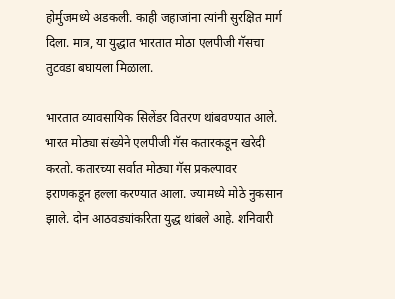होर्मुजमध्ये अडकली. काही जहाजांना त्यांनी सुरक्षित मार्ग दिला. मात्र, या युद्धात भारतात मोठा एलपीजी गॅसचा तुटवडा बघायला मिळाला.

भारतात व्यावसायिक सिलेंडर वितरण थांबवण्यात आले. भारत मोठ्या संख्येने एलपीजी गॅस कतारकडून खरेदी करतो. कतारच्या सर्वात मोठ्या गॅस प्रकल्पावर इराणकडून हल्ला करण्यात आला. ज्यामध्ये मोठे नुकसान झाले. दोन आठवड्यांकरिता युद्ध थांबले आहे. शनिवारी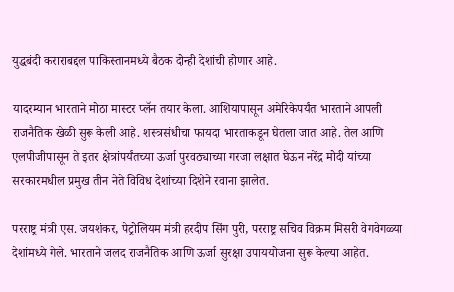युद्धबंदी कराराबद्दल पाकिस्तानमध्ये बैठक दोन्ही देशांची होणार आहे.

यादरम्यान भारताने मोठा मास्टर प्लॅन तयार केला. आशियापासून अमेरिकेपर्यंत भारताने आपली राजनैतिक खेळी सुरू केली आहे. शस्त्रसंधीचा फायदा भारताकडून घेतला जात आहे. तेल आणि एलपीजीपासून ते इतर क्षेत्रांपर्यंतच्या ऊर्जा पुरवठ्याच्या गरजा लक्षात घेऊन नरेंद्र मोदी यांच्या सरकारमधील प्रमुख तीन नेते विविध देशांच्या दिशेने रवाना झालेत.

परराष्ट्र मंत्री एस. जयशंकर, पेट्रोलियम मंत्री हरदीप सिंग पुरी, परराष्ट्र सचिव विक्रम मिसरी वेगवेगळ्या देशांमध्ये गेले. भारताने जलद राजनैतिक आणि ऊर्जा सुरक्षा उपाययोजना सुरू केल्या आहेत.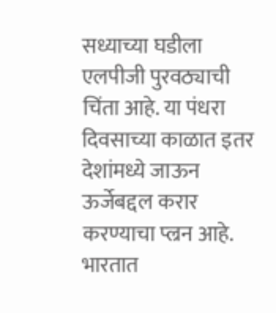सध्याच्या घडीला एलपीजी पुरवठ्याची चिंता आहे. या पंधरा दिवसाच्या काळात इतर देशांमध्ये जाऊन ऊर्जेबद्दल करार करण्याचा प्ल्रन आहे. भारतात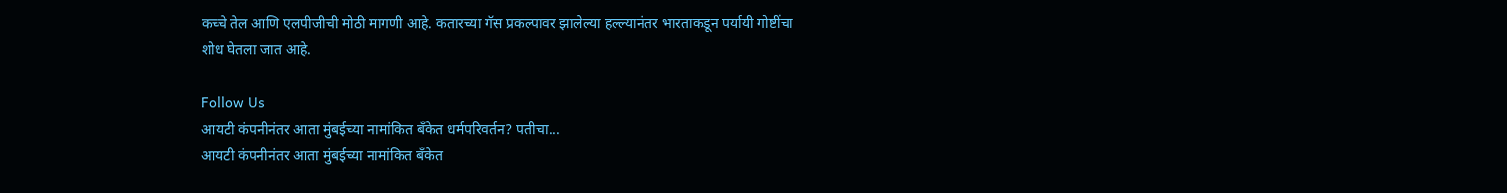कच्चे तेल आणि एलपीजीची मोठी मागणी आहे. कतारच्या गॅस प्रकल्पावर झालेल्या हल्ल्यानंतर भारताकडून पर्यायी गोष्टींचा शोध घेतला जात आहे.

Follow Us
आयटी कंपनीनंतर आता मुंबईच्या नामांकित बँकेत धर्मपरिवर्तन? पतीचा...
आयटी कंपनीनंतर आता मुंबईच्या नामांकित बँकेत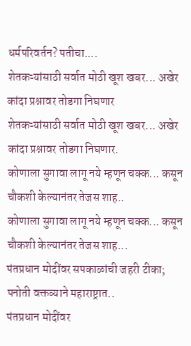धर्मपरिवर्तन? पतीचा....
शेतकऱ्यांसाठी सर्वात मोठी खूश खबर... अखेर कांदा प्रश्नावर तोडगा निघणार
शेतकऱ्यांसाठी सर्वात मोठी खूश खबर... अखेर कांदा प्रश्नावर तोडगा निघणार.
कोणाला सुगावा लागू नये म्हणून चक्क... कसून चौकशी केल्यानंतर तेजस शाह..
कोणाला सुगावा लागू नये म्हणून चक्क... कसून चौकशी केल्यानंतर तेजस शाह...
पंतप्रधान मोदींवर सपकाळांची जहरी टीका; पनोती वक्तव्याने महाराष्ट्रात..
पंतप्रधान मोदींवर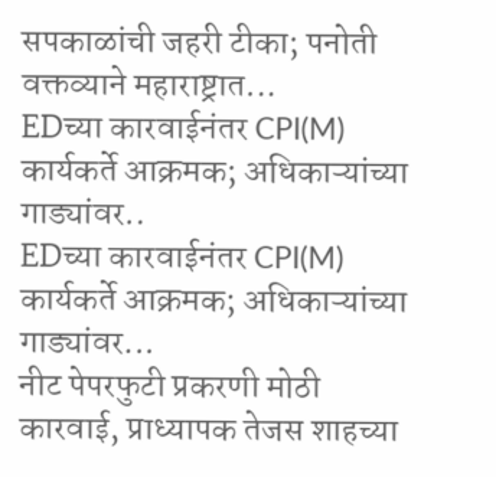सपकाळांची जहरी टीका; पनोती वक्तव्याने महाराष्ट्रात...
EDच्या कारवाईनंतर CPI(M) कार्यकर्ते आक्रमक; अधिकाऱ्यांच्या गाड्यांवर..
EDच्या कारवाईनंतर CPI(M) कार्यकर्ते आक्रमक; अधिकाऱ्यांच्या गाड्यांवर...
नीट पेपरफुटी प्रकरणी मोठी कारवाई, प्राध्यापक तेजस शाहच्या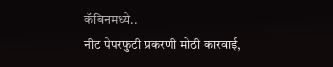कॅबिनमध्ये..
नीट पेपरफुटी प्रकरणी मोठी कारवाई,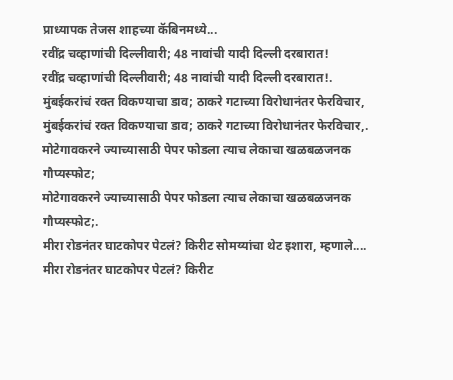प्राध्यापक तेजस शाहच्या कॅबिनमध्ये...
रवींद्र चव्हाणांची दिल्लीवारी; 48 नावांची यादी दिल्ली दरबारात!
रवींद्र चव्हाणांची दिल्लीवारी; 48 नावांची यादी दिल्ली दरबारात!.
मुंबईकरांचं रक्त विकण्याचा डाव; ठाकरे गटाच्या विरोधानंतर फेरविचार,
मुंबईकरांचं रक्त विकण्याचा डाव; ठाकरे गटाच्या विरोधानंतर फेरविचार,.
मोटेगावकरने ज्याच्यासाठी पेपर फोडला त्याच लेकाचा खळबळजनक गौप्यस्फोट;
मोटेगावकरने ज्याच्यासाठी पेपर फोडला त्याच लेकाचा खळबळजनक गौप्यस्फोट;.
मीरा रोडनंतर घाटकोपर पेटलं? किरीट सोमय्यांचा थेट इशारा, म्हणाले....
मीरा रोडनंतर घाटकोपर पेटलं? किरीट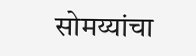सोमय्यांचा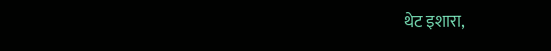थेट इशारा,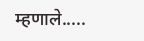म्हणाले.....